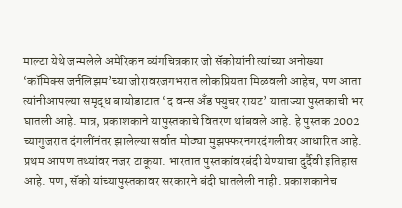माल्टा येथे जन्मलेले अमेरिकन व्यंगचित्रकार जो सॅकोयांनी त्यांच्या अनोख्या ‘कॉमिक्स जर्नलिझम’च्या जोरावरजगभरात लोकप्रियता मिळवली आहेच, पण आता त्यांनीआपल्या समृद्ध बायोडाटात ‘द वन्स अँड फ्युचर रायट’ याताज्या पुस्तकाची भर घातली आहे. मात्र, प्रकाशकाने यापुस्तकाचे वितरण थांबवले आहे. हे पुस्तक 2002 च्यागुजरात दंगलींनंतर झालेल्या सर्वात मोठ्या मुझफ्फरनगरदंगलीवर आधारित आहे. प्रथम आपण तथ्यांवर नजर टाकूया. भारतात पुस्तकांवरबंदी येण्याचा दुर्दैवी इतिहास आहे. पण, सॅको यांच्यापुस्तकावर सरकारने बंदी घातलेली नाही. प्रकाशकानेच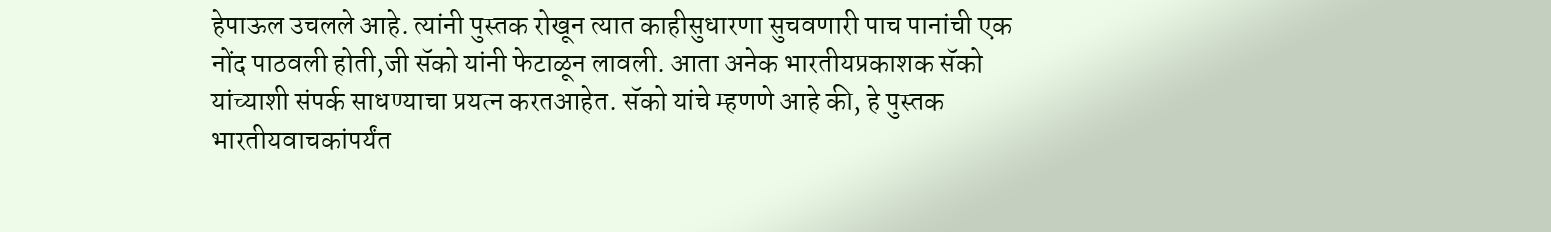हेपाऊल उचलले आहे. त्यांनी पुस्तक रोखून त्यात काहीसुधारणा सुचवणारी पाच पानांची एक नोंद पाठवली होती,जी सॅको यांनी फेटाळून लावली. आता अनेक भारतीयप्रकाशक सॅको यांच्याशी संपर्क साधण्याचा प्रयत्न करतआहेत. सॅको यांचे म्हणणे आहे की, हे पुस्तक भारतीयवाचकांपर्यंत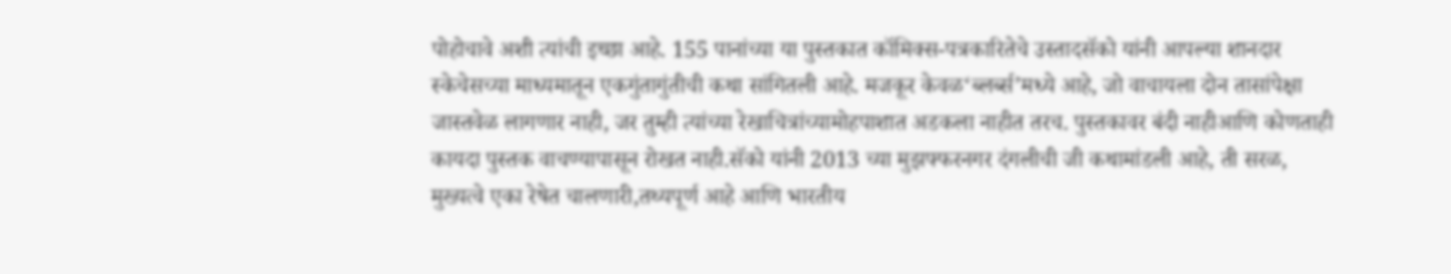पोहोचावे अशी त्यांची इच्छा आहे. 155 पानांच्या या पुस्तकात कॉमिक्स-पत्रकारितेचे उस्तादसॅको यांनी आपल्या शानदार स्केचेसच्या माध्यमातून एकगुंतागुंतीची कथा सांगितली आहे. मजकूर केवळ‘ब्लर्ब्स’मध्ये आहे, जो वाचायला दोन तासांपेक्षा जास्तवेळ लागणार नाही, जर तुम्ही त्यांच्या रेखाचित्रांच्यामोहपाशात अडकला नाहीत तरच. पुस्तकावर बंदी नाहीआणि कोणताही कायदा पुस्तक वाचण्यापासून रोखत नाही.सॅको यांनी 2013 च्या मुझफ्फरनगर दंगलीची जी कथामांडली आहे, ती सरळ, मुख्यत्वे एका रेषेत चालणारी,तथ्यपूर्ण आहे आणि भारतीय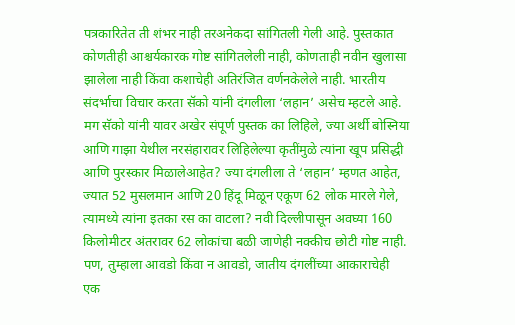पत्रकारितेत ती शंभर नाही तरअनेकदा सांगितली गेली आहे. पुस्तकात कोणतीही आश्चर्यकारक गोष्ट सांगितलेली नाही, कोणताही नवीन खुलासा झालेला नाही किंवा कशाचेही अतिरंजित वर्णनकेलेले नाही. भारतीय संदर्भाचा विचार करता सॅको यांनी दंगलीला ‘लहान’ असेच म्हटले आहे. मग सॅको यांनी यावर अखेर संपूर्ण पुस्तक का लिहिले, ज्या अर्थी बोस्निया आणि गाझा येथील नरसंहारावर लिहिलेल्या कृतींमुळे त्यांना खूप प्रसिद्धी आणि पुरस्कार मिळालेआहेत? ज्या दंगलीला ते ‘लहान’ म्हणत आहेत, ज्यात 52 मुसलमान आणि 20 हिंदू मिळून एकूण 62 लोक मारले गेले, त्यामध्ये त्यांना इतका रस का वाटला? नवी दिल्लीपासून अवघ्या 160 किलोमीटर अंतरावर 62 लोकांचा बळी जाणेही नक्कीच छोटी गोष्ट नाही. पण, तुम्हाला आवडो किंवा न आवडो, जातीय दंगलींच्या आकाराचेही एक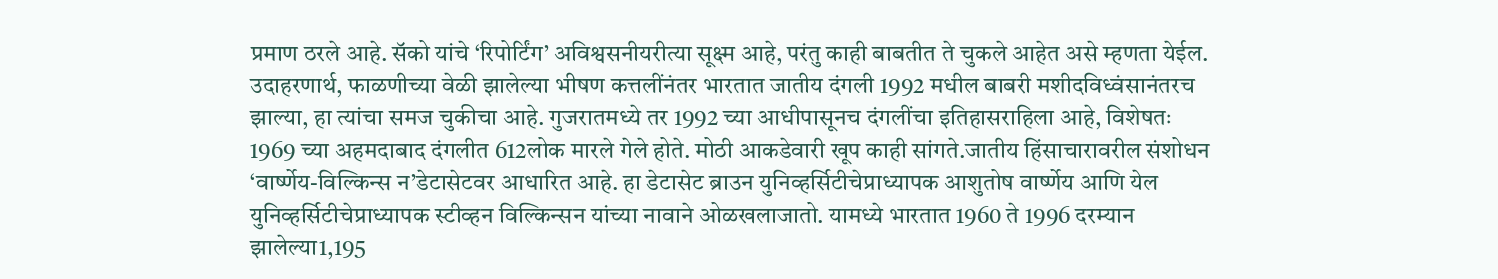प्रमाण ठरले आहे. सॅको यांचे ‘रिपोर्टिंग’ अविश्वसनीयरीत्या सूक्ष्म आहे, परंतु काही बाबतीत ते चुकले आहेत असे म्हणता येईल. उदाहरणार्थ, फाळणीच्या वेळी झालेल्या भीषण कत्तलींनंतर भारतात जातीय दंगली 1992 मधील बाबरी मशीदविध्वंसानंतरच झाल्या, हा त्यांचा समज चुकीचा आहे. गुजरातमध्ये तर 1992 च्या आधीपासूनच दंगलींचा इतिहासराहिला आहे, विशेषतः 1969 च्या अहमदाबाद दंगलीत 612लोक मारले गेले होते. मोठी आकडेवारी खूप काही सांगते.जातीय हिंसाचारावरील संशोधन ‘वार्ष्णेय-विल्किन्स न’डेटासेटवर आधारित आहे. हा डेटासेट ब्राउन युनिव्हर्सिटीचेप्राध्यापक आशुतोष वार्ष्णेय आणि येल युनिव्हर्सिटीचेप्राध्यापक स्टीव्हन विल्किन्सन यांच्या नावाने ओळखलाजातो. यामध्ये भारतात 1960 ते 1996 दरम्यान झालेल्या1,195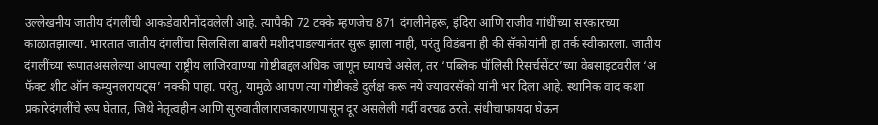उल्लेखनीय जातीय दंगलींची आकडेवारीनोंदवलेली आहे. त्यापैकी 72 टक्के म्हणजेच 871 दंगलीनेहरू, इंदिरा आणि राजीव गांधींच्या सरकारच्या काळातझाल्या. भारतात जातीय दंगलींचा सिलसिला बाबरी मशीदपाडल्यानंतर सुरू झाला नाही, परंतु विडंबना ही की सॅकोयांनी हा तर्क स्वीकारला. जातीय दंगलींच्या रूपातअसलेल्या आपल्या राष्ट्रीय लाजिरवाण्या गोष्टीबद्दलअधिक जाणून घ्यायचे असेल, तर ‘पब्लिक पॉलिसी रिसर्चसेंटर’च्या वेबसाइटवरील ‘अ फॅक्ट शीट ऑन कम्युनलरायट्स’ नक्की पाहा. परंतु, यामुळे आपण त्या गोष्टीकडे दुर्लक्ष करू नये ज्यावरसॅको यांनी भर दिला आहे. स्थानिक वाद कशा प्रकारेदंगलींचे रूप घेतात, जिथे नेतृत्वहीन आणि सुरुवातीलाराजकारणापासून दूर असलेली गर्दी वरचढ ठरते. संधीचाफायदा घेऊन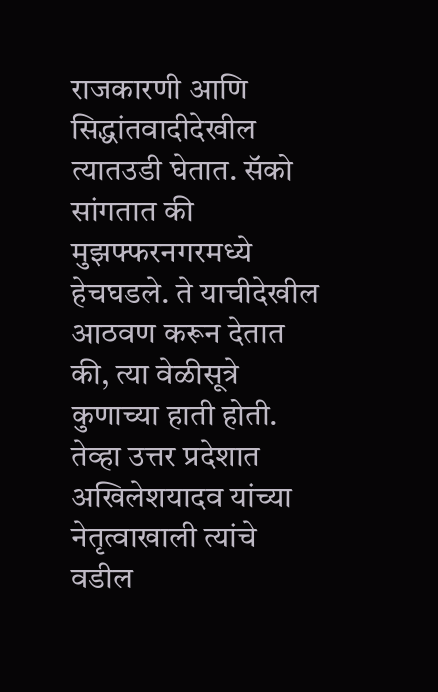राजकारणी आणि सिद्धांतवादीदेखील त्यातउडी घेतात. सॅको सांगतात की मुझफ्फरनगरमध्ये हेचघडले. ते याचीदेखील आठवण करून देतात की, त्या वेळीसूत्रे कुणाच्या हाती होती. तेव्हा उत्तर प्रदेशात अखिलेशयादव यांच्या नेतृत्वाखाली त्यांचे वडील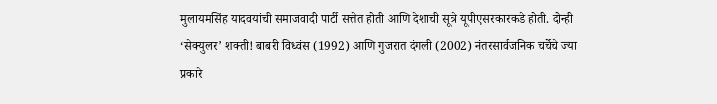मुलायमसिंह यादवयांची समाजवादी पार्टी सत्तेत होती आणि देशाची सूत्रे यूपीएसरकारकडे होती. दोन्ही ‘सेक्युलर’ शक्ती! बाबरी विध्वंस (1992) आणि गुजरात दंगली (2002) नंतरसार्वजनिक चर्चेचे ज्या प्रकारे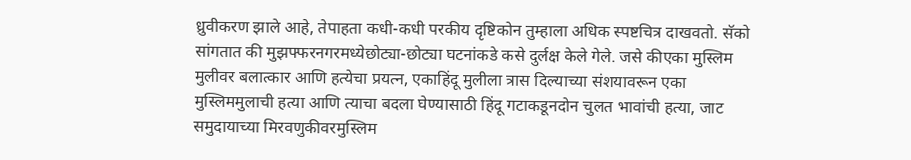ध्रुवीकरण झाले आहे, तेपाहता कधी-कधी परकीय दृष्टिकोन तुम्हाला अधिक स्पष्टचित्र दाखवतो. सॅको सांगतात की मुझफ्फरनगरमध्येछोट्या-छोट्या घटनांकडे कसे दुर्लक्ष केले गेले. जसे कीएका मुस्लिम मुलीवर बलात्कार आणि हत्येचा प्रयत्न, एकाहिंदू मुलीला त्रास दिल्याच्या संशयावरून एका मुस्लिममुलाची हत्या आणि त्याचा बदला घेण्यासाठी हिंदू गटाकडूनदोन चुलत भावांची हत्या, जाट समुदायाच्या मिरवणुकीवरमुस्लिम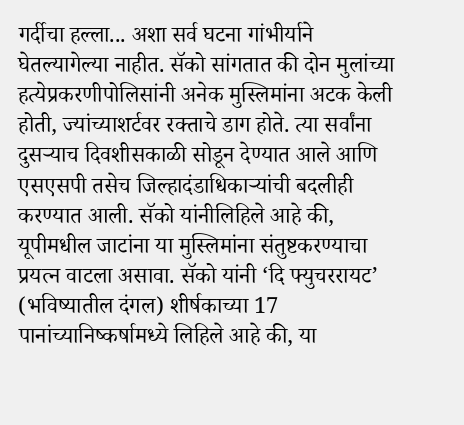गर्दीचा हल्ला... अशा सर्व घटना गांभीर्याने घेतल्यागेल्या नाहीत. सॅको सांगतात की दोन मुलांच्या हत्येप्रकरणीपोलिसांनी अनेक मुस्लिमांना अटक केली होती, ज्यांच्याशर्टवर रक्ताचे डाग होते. त्या सर्वांना दुसऱ्याच दिवशीसकाळी सोडून देण्यात आले आणि एसएसपी तसेच जिल्हादंडाधिकाऱ्यांची बदलीही करण्यात आली. सॅको यांनीलिहिले आहे की, यूपीमधील जाटांना या मुस्लिमांना संतुष्टकरण्याचा प्रयत्न वाटला असावा. सॅको यांनी ‘दि फ्युचररायट’ (भविष्यातील दंगल) शीर्षकाच्या 17 पानांच्यानिष्कर्षामध्ये लिहिले आहे की, या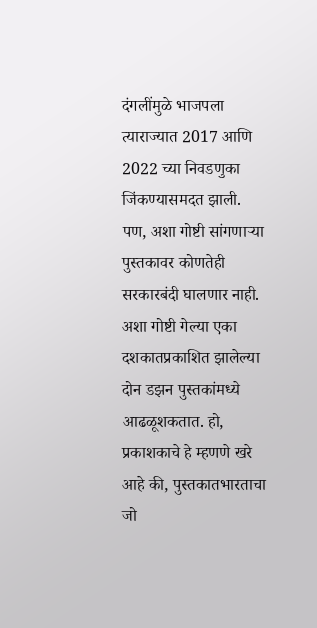दंगलींमुळे भाजपला त्याराज्यात 2017 आणि 2022 च्या निवडणुका जिंकण्यासमदत झाली. पण, अशा गोष्टी सांगणाऱ्या पुस्तकावर कोणतेही सरकारबंदी घालणार नाही. अशा गोष्टी गेल्या एका दशकातप्रकाशित झालेल्या दोन डझन पुस्तकांमध्ये आढळूशकतात. हो, प्रकाशकाचे हे म्हणणे खरे आहे की, पुस्तकातभारताचा जो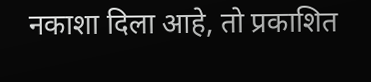नकाशा दिला आहे, तो प्रकाशित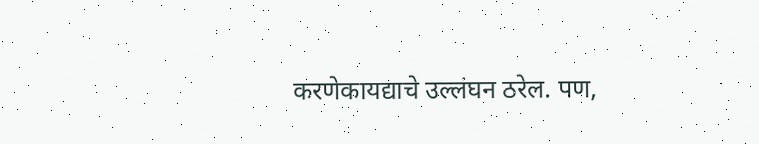करणेकायद्याचे उल्लंघन ठरेल. पण,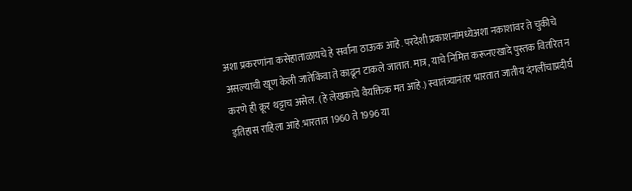अशा प्रकरणांना कसेहाताळायचे हे सर्वांना ठाऊक आहे. परदेशी प्रकाशनांमध्येअशा नकाशांवर ते चुकीचे असल्याची खूण केली जातेकिंवा ते काढून टाकले जातात. मात्र, याचे निमित्त करूनएखादे पुस्तक वितरित न करणे ही क्रूर थट्टाच असेल. (हे लेखकाचे वैयक्तिक मत आहे.) स्वातंत्र्यानंतर भारतात जातीय दंगलींचाप्रदीर्घ इतिहास राहिला आहे.भारतात 1960 ते 1996 या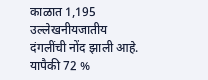काळात 1,195 उल्लेखनीयजातीय दंगलींची नोंद झाली आहे. यापैकी 72 %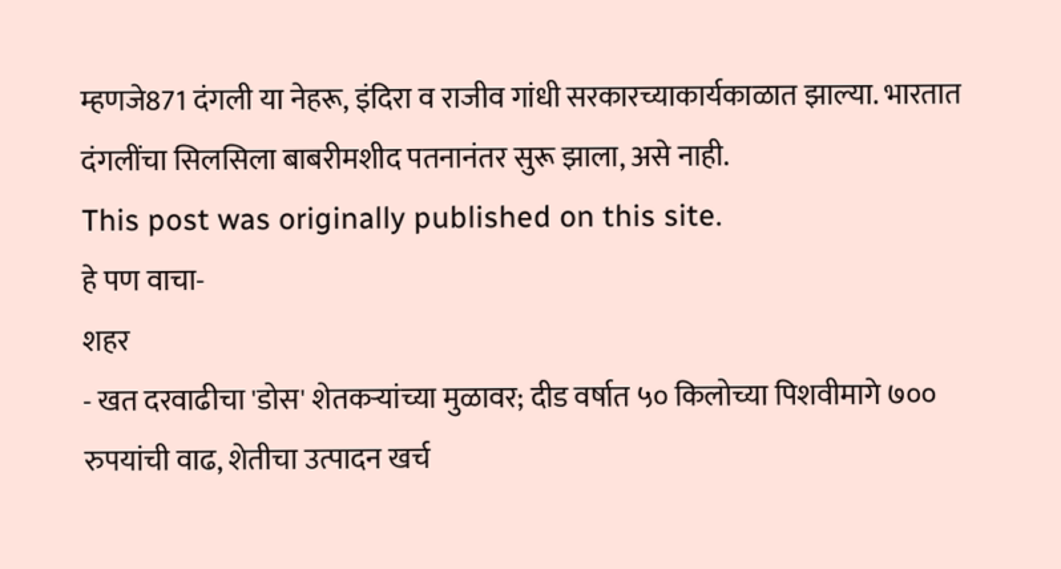म्हणजे871 दंगली या नेहरू, इंदिरा व राजीव गांधी सरकारच्याकार्यकाळात झाल्या. भारतात दंगलींचा सिलसिला बाबरीमशीद पतनानंतर सुरू झाला, असे नाही.
This post was originally published on this site.
हे पण वाचा-
शहर
- खत दरवाढीचा 'डोस' शेतकऱ्यांच्या मुळावर; दीड वर्षात ५० किलोच्या पिशवीमागे ७०० रुपयांची वाढ, शेतीचा उत्पादन खर्च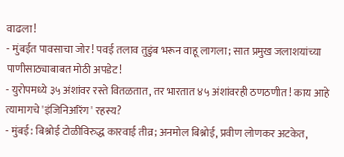वाढला!
- मुंबईत पावसाचा जोर! पवई तलाव तुडुंब भरून वाहू लागला; सात प्रमुख जलाशयांच्या पाणीसाठ्याबाबत मोठी अपडेट!
- युरोपमध्ये ३५ अंशांवर रस्ते वितळतात, तर भारतात ४५ अंशांवरही ठणठणीत! काय आहे त्यामागचे 'इंजिनिअरिंग' रहस्य?
- मुंबई: बिश्नोई टोळीविरुद्ध कारवाई तीव्र; अनमोल बिश्नोई, प्रवीण लोणकर अटकेत,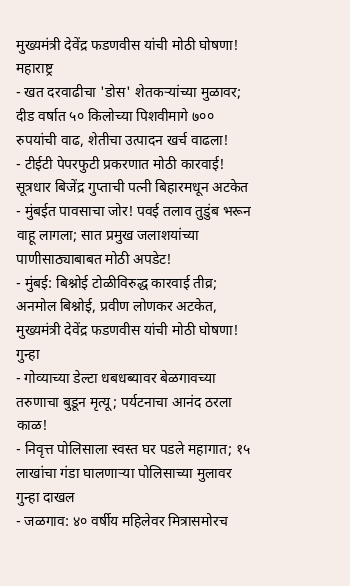मुख्यमंत्री देवेंद्र फडणवीस यांची मोठी घोषणा!
महाराष्ट्र
- खत दरवाढीचा 'डोस' शेतकऱ्यांच्या मुळावर; दीड वर्षात ५० किलोच्या पिशवीमागे ७०० रुपयांची वाढ, शेतीचा उत्पादन खर्च वाढला!
- टीईटी पेपरफुटी प्रकरणात मोठी कारवाई! सूत्रधार बिजेंद्र गुप्ताची पत्नी बिहारमधून अटकेत
- मुंबईत पावसाचा जोर! पवई तलाव तुडुंब भरून वाहू लागला; सात प्रमुख जलाशयांच्या पाणीसाठ्याबाबत मोठी अपडेट!
- मुंबई: बिश्नोई टोळीविरुद्ध कारवाई तीव्र; अनमोल बिश्नोई, प्रवीण लोणकर अटकेत, मुख्यमंत्री देवेंद्र फडणवीस यांची मोठी घोषणा!
गुन्हा
- गोव्याच्या डेल्टा धबधब्यावर बेळगावच्या तरुणाचा बुडून मृत्यू; पर्यटनाचा आनंद ठरला काळ!
- निवृत्त पोलिसाला स्वस्त घर पडले महागात; १५ लाखांचा गंडा घालणाऱ्या पोलिसाच्या मुलावर गुन्हा दाखल
- जळगाव: ४० वर्षीय महिलेवर मित्रासमोरच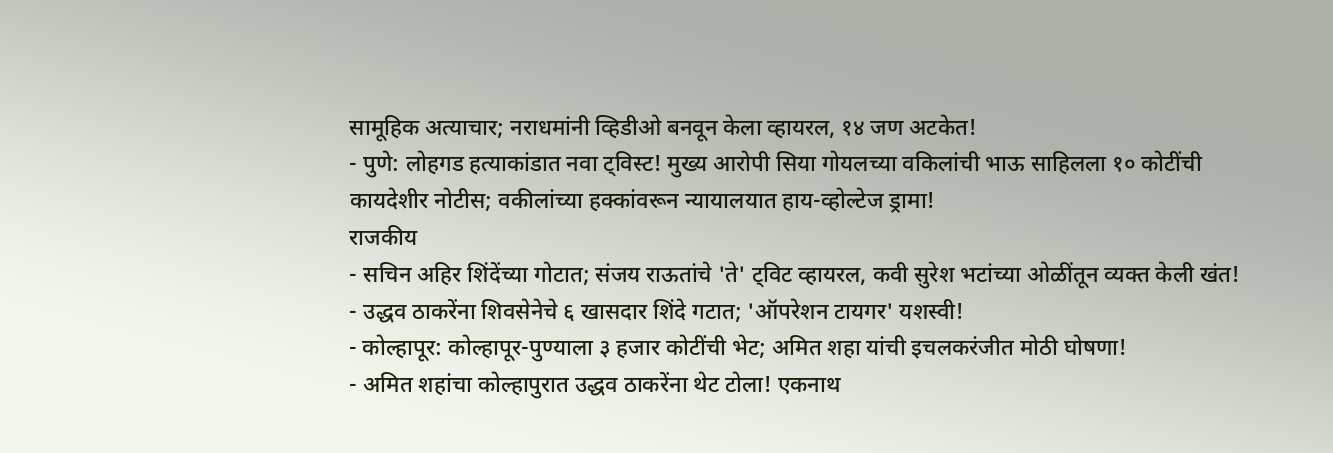सामूहिक अत्याचार; नराधमांनी व्हिडीओ बनवून केला व्हायरल, १४ जण अटकेत!
- पुणे: लोहगड हत्याकांडात नवा ट्विस्ट! मुख्य आरोपी सिया गोयलच्या वकिलांची भाऊ साहिलला १० कोटींची कायदेशीर नोटीस; वकीलांच्या हक्कांवरून न्यायालयात हाय-व्होल्टेज ड्रामा!
राजकीय
- सचिन अहिर शिंदेंच्या गोटात; संजय राऊतांचे 'ते' ट्विट व्हायरल, कवी सुरेश भटांच्या ओळींतून व्यक्त केली खंत!
- उद्धव ठाकरेंना शिवसेनेचे ६ खासदार शिंदे गटात; 'ऑपरेशन टायगर' यशस्वी!
- कोल्हापूर: कोल्हापूर-पुण्याला ३ हजार कोटींची भेट; अमित शहा यांची इचलकरंजीत मोठी घोषणा!
- अमित शहांचा कोल्हापुरात उद्धव ठाकरेंना थेट टोला! एकनाथ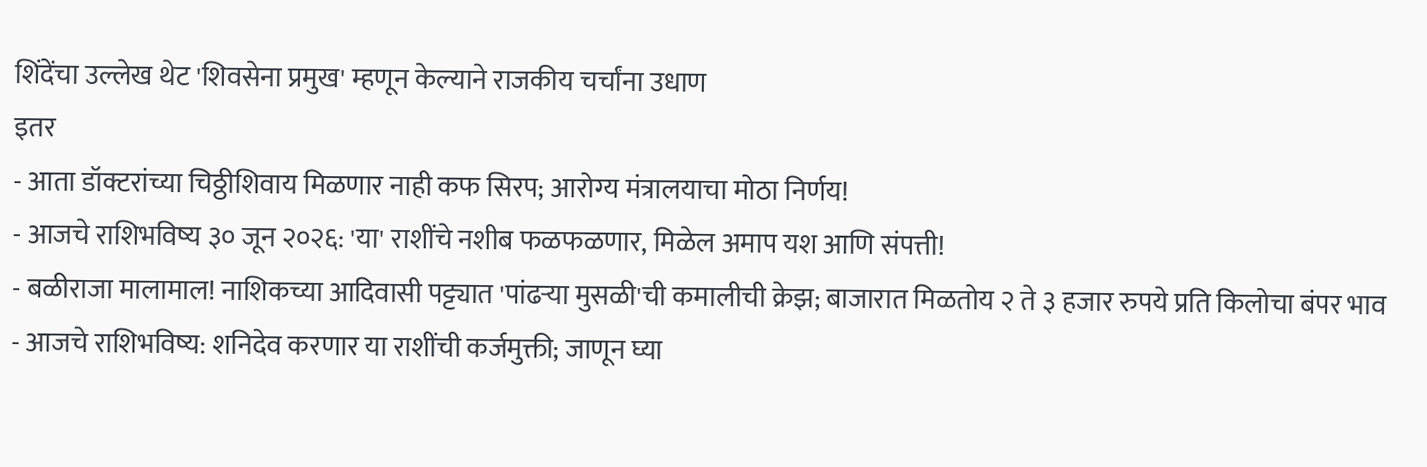शिंदेंचा उल्लेख थेट 'शिवसेना प्रमुख' म्हणून केल्याने राजकीय चर्चांना उधाण
इतर
- आता डॉक्टरांच्या चिठ्ठीशिवाय मिळणार नाही कफ सिरप; आरोग्य मंत्रालयाचा मोठा निर्णय!
- आजचे राशिभविष्य ३० जून २०२६: 'या' राशींचे नशीब फळफळणार, मिळेल अमाप यश आणि संपत्ती!
- बळीराजा मालामाल! नाशिकच्या आदिवासी पट्ट्यात 'पांढऱ्या मुसळी'ची कमालीची क्रेझ; बाजारात मिळतोय २ ते ३ हजार रुपये प्रति किलोचा बंपर भाव
- आजचे राशिभविष्य: शनिदेव करणार या राशींची कर्जमुक्ती; जाणून घ्या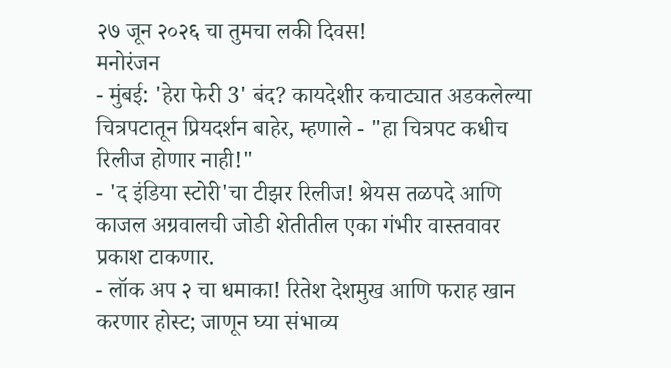२७ जून २०२६ चा तुमचा लकी दिवस!
मनोरंजन
- मुंबई: 'हेरा फेरी 3' बंद? कायदेशीर कचाट्यात अडकलेल्या चित्रपटातून प्रियदर्शन बाहेर, म्हणाले - "हा चित्रपट कधीच रिलीज होणार नाही!"
- 'द इंडिया स्टोरी'चा टीझर रिलीज! श्रेयस तळपदे आणि काजल अग्रवालची जोडी शेतीतील एका गंभीर वास्तवावर प्रकाश टाकणार.
- लॉक अप २ चा धमाका! रितेश देशमुख आणि फराह खान करणार होस्ट; जाणून घ्या संभाव्य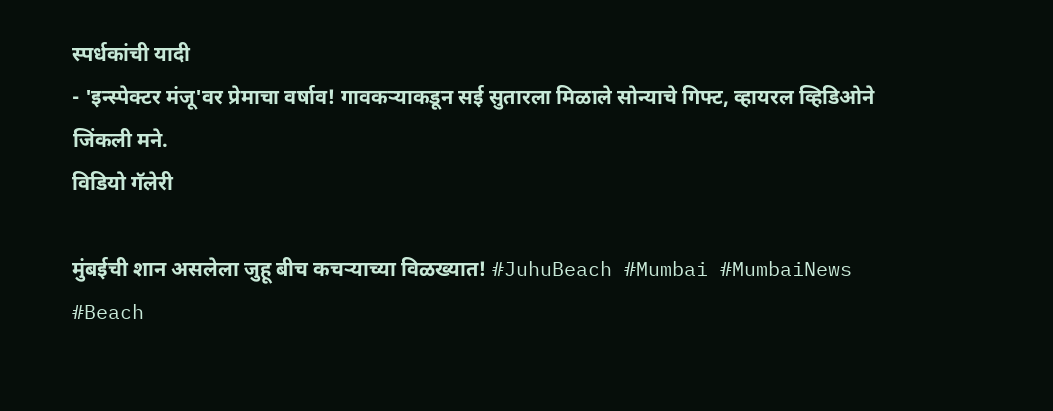स्पर्धकांची यादी
- 'इन्स्पेक्टर मंजू'वर प्रेमाचा वर्षाव! गावकऱ्याकडून सई सुतारला मिळाले सोन्याचे गिफ्ट, व्हायरल व्हिडिओने जिंकली मने.
विडियो गॅलेरी

मुंबईची शान असलेला जुहू बीच कचऱ्याच्या विळख्यात! #JuhuBeach #Mumbai #MumbaiNews #Beach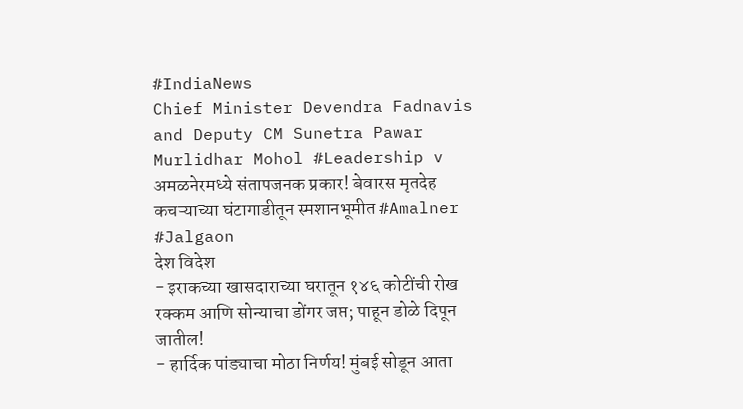#IndiaNews
Chief Minister Devendra Fadnavis and Deputy CM Sunetra Pawar Murlidhar Mohol #Leadership v
अमळनेरमध्ये संतापजनक प्रकार! बेवारस मृतदेह कचऱ्याच्या घंटागाडीतून स्मशानभूमीत #Amalner #Jalgaon
देश विदेश
- इराकच्या खासदाराच्या घरातून १४६ कोटींची रोख रक्कम आणि सोन्याचा डोंगर जप्त; पाहून डोळे दिपून जातील!
- हार्दिक पांड्याचा मोठा निर्णय! मुंबई सोडून आता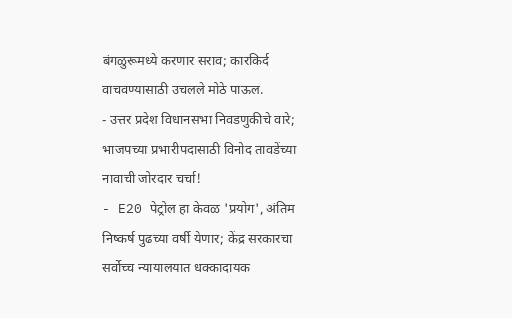बंगळुरूमध्ये करणार सराव; कारकिर्द वाचवण्यासाठी उचलले मोठे पाऊल.
- उत्तर प्रदेश विधानसभा निवडणुकीचे वारे; भाजपच्या प्रभारीपदासाठी विनोद तावडेंच्या नावाची जोरदार चर्चा!
- E20 पेट्रोल हा केवळ 'प्रयोग', अंतिम निष्कर्ष पुढच्या वर्षी येणार; केंद्र सरकारचा सर्वोच्च न्यायालयात धक्कादायक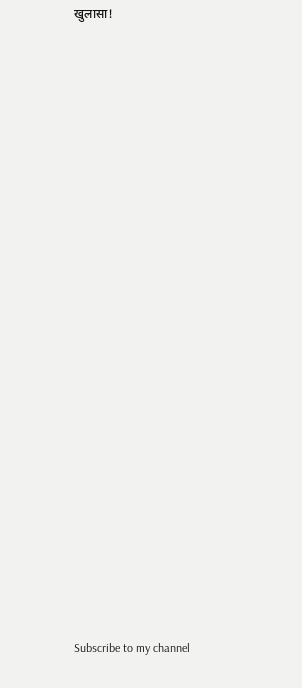खुलासा!

























Subscribe to my channel